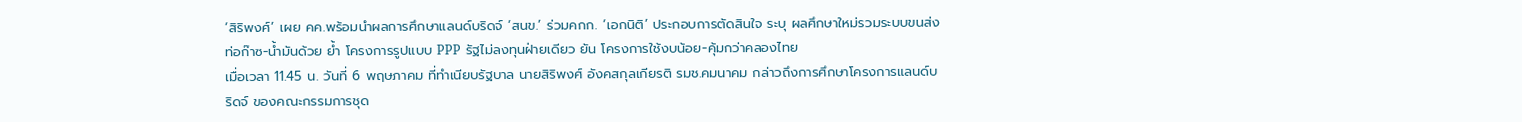‘สิริพงศ์’ เผย คค.พร้อมนำผลการศึกษาแลนด์บริดจ์ ‘สนข.’ ร่วมคกก. ‘เอกนิติ’ ประกอบการตัดสินใจ ระบุ ผลศึกษาใหม่รวมระบบขนส่งท่อก๊าซ-น้ำมันด้วย ย้ำ โครงการรูปแบบ PPP รัฐไม่ลงทุนฝ่ายเดียว ยัน โครงการใช้งบน้อย-คุ้มกว่าคลองไทย
เมื่อเวลา 11.45 น. วันที่ 6 พฤษภาคม ที่ทำเนียบรัฐบาล นายสิริพงศ์ อังคสกุลเกียรติ รมช.คมนาคม กล่าวถึงการศึกษาโครงการแลนด์บริดจ์ ของคณะกรรมการชุด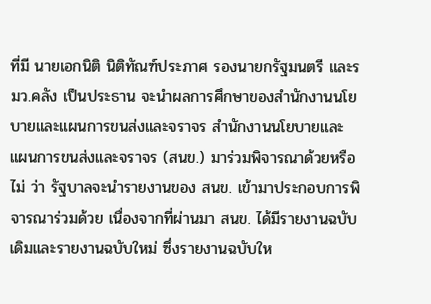ที่มี นายเอกนิติ นิติทัณฑ์ประภาศ รองนายกรัฐมนตรี และรมว.คลัง เป็นประธาน จะนำผลการศึกษาของสำนักงานนโยบายและแผนการขนส่งและจราจร สำนักงานนโยบายและแผนการขนส่งและจราจร (สนข.) มาร่วมพิจารณาด้วยหรือไม่ ว่า รัฐบาลจะนำรายงานของ สนข. เข้ามาประกอบการพิจารณาร่วมด้วย เนื่องจากที่ผ่านมา สนข. ได้มีรายงานฉบับเดิมและรายงานฉบับใหม่ ซึ่งรายงานฉบับให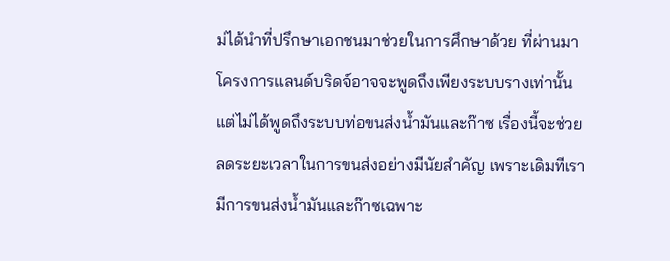ม่ได้นำที่ปรึกษาเอกชนมาช่วยในการศึกษาด้วย ที่ผ่านมาโครงการแลนด์บริดจ์อาจจะพูดถึงเพียงระบบรางเท่านั้น แต่ไม่ได้พูดถึงระบบท่อขนส่งน้ำมันและก๊าซ เรื่องนี้จะช่วยลดระยะเวลาในการขนส่งอย่างมีนัยสำคัญ เพราะเดิมทีเรามีการขนส่งน้ำมันและก๊าซเฉพาะ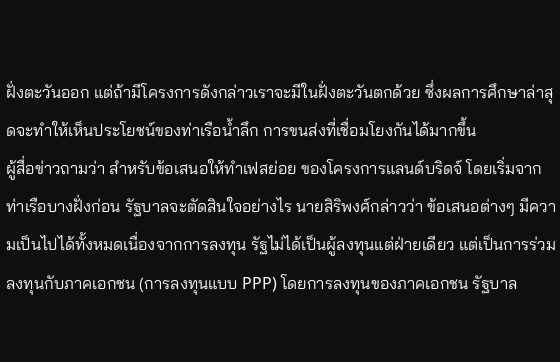ฝั่งตะวันออก แต่ถ้ามีโครงการดังกล่าวเราจะมีในฝั่งตะวันตกด้วย ซึ่งผลการศึกษาล่าสุดจะทำให้เห็นประโยชน์ของท่าเรือน้ำลึก การขนส่งที่เชื่อมโยงกันได้มากขึ้น
ผู้สื่อข่าวถามว่า สำหรับข้อเสนอให้ทำเฟสย่อย ของโครงการแลนด์บริดจ์ โดยเริ่มจากท่าเรือบางฝั่งก่อน รัฐบาลจะตัดสินใจอย่างไร นายสิริพงศ์กล่าวว่า ข้อเสนอต่างๆ มีความเป็นไปได้ทั้งหมดเนื่องจากการลงทุน รัฐไม่ได้เป็นผู้ลงทุนแต่ฝ่ายเดียว แต่เป็นการร่วมลงทุนกับภาคเอกชน (การลงทุนแบบ PPP) โดยการลงทุนของภาคเอกชน รัฐบาล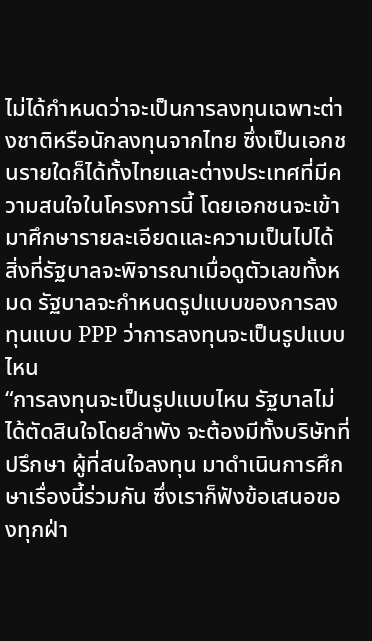ไม่ได้กำหนดว่าจะเป็นการลงทุนเฉพาะต่างชาติหรือนักลงทุนจากไทย ซึ่งเป็นเอกชนรายใดก็ได้ทั้งไทยและต่างประเทศที่มีความสนใจในโครงการนี้ โดยเอกชนจะเข้ามาศึกษารายละเอียดและความเป็นไปได้ สิ่งที่รัฐบาลจะพิจารณาเมื่อดูตัวเลขทั้งหมด รัฐบาลจะกำหนดรูปแบบของการลงทุนแบบ PPP ว่าการลงทุนจะเป็นรูปแบบไหน
“การลงทุนจะเป็นรูปแบบไหน รัฐบาลไม่ได้ตัดสินใจโดยลำพัง จะต้องมีทั้งบริษัทที่ปรึกษา ผู้ที่สนใจลงทุน มาดำเนินการศึกษาเรื่องนี้ร่วมกัน ซึ่งเราก็ฟังข้อเสนอของทุกฝ่า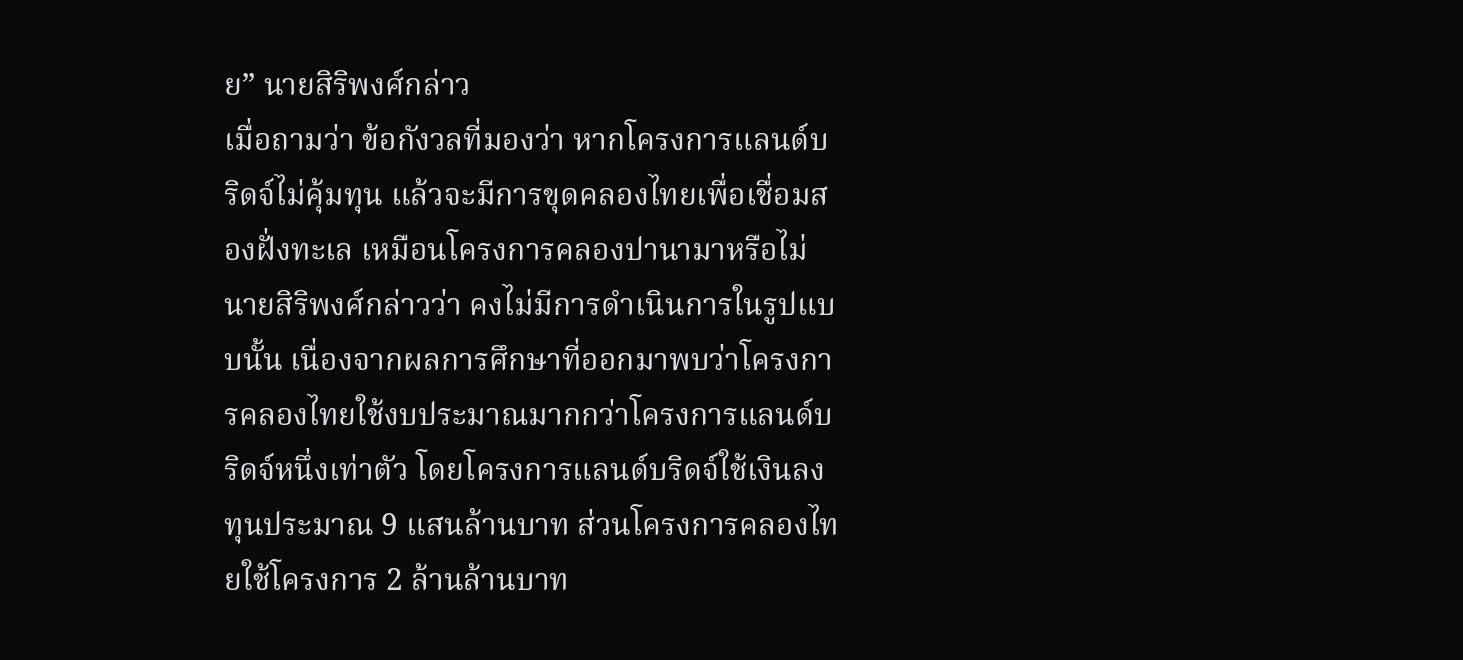ย” นายสิริพงศ์กล่าว
เมื่อถามว่า ข้อกังวลที่มองว่า หากโครงการแลนด์บริดจ์ไม่คุ้มทุน แล้วจะมีการขุดคลองไทยเพื่อเชื่อมสองฝั่งทะเล เหมือนโครงการคลองปานามาหรือไม่ นายสิริพงศ์กล่าวว่า คงไม่มีการดำเนินการในรูปแบบนั้น เนื่องจากผลการศึกษาที่ออกมาพบว่าโครงการคลองไทยใช้งบประมาณมากกว่าโครงการแลนด์บริดจ์หนึ่งเท่าตัว โดยโครงการแลนด์บริดจ์ใช้เงินลงทุนประมาณ 9 แสนล้านบาท ส่วนโครงการคลองไทยใช้โครงการ 2 ล้านล้านบาท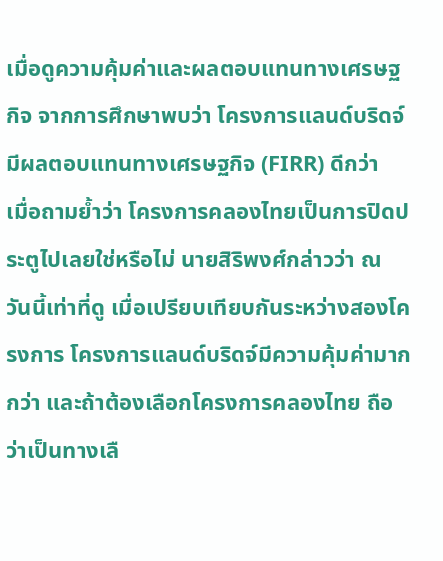เมื่อดูความคุ้มค่าและผลตอบแทนทางเศรษฐกิจ จากการศึกษาพบว่า โครงการแลนด์บริดจ์ มีผลตอบแทนทางเศรษฐกิจ (FIRR) ดีกว่า
เมื่อถามย้ำว่า โครงการคลองไทยเป็นการปิดประตูไปเลยใช่หรือไม่ นายสิริพงศ์กล่าวว่า ณ วันนี้เท่าที่ดู เมื่อเปรียบเทียบกันระหว่างสองโครงการ โครงการแลนด์บริดจ์มีความคุ้มค่ามากกว่า และถ้าต้องเลือกโครงการคลองไทย ถือว่าเป็นทางเลื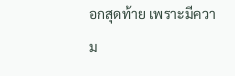อกสุดท้าย เพราะมีความ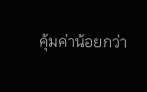คุ้มค่าน้อยกว่า